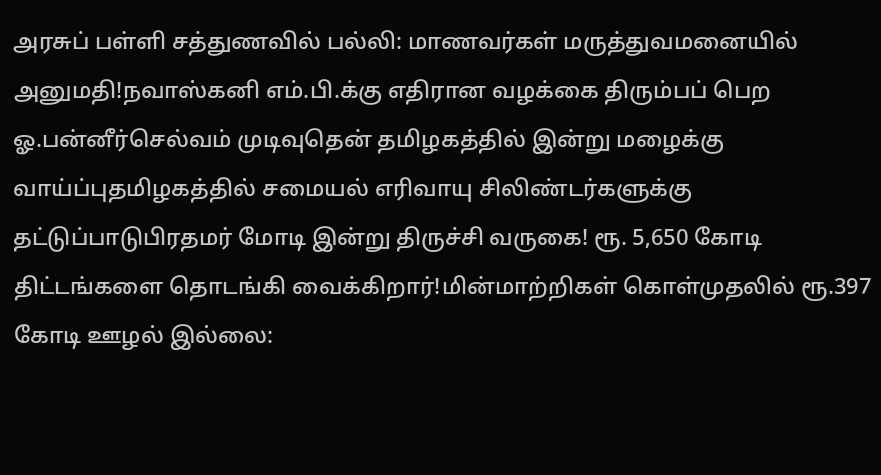அரசுப் பள்ளி சத்துணவில் பல்லி: மாணவர்கள் மருத்துவமனையில் அனுமதி!நவாஸ்கனி எம்.பி.க்கு எதிரான வழக்கை திரும்பப் பெற ஓ.பன்னீர்செல்வம் முடிவுதென் தமிழகத்தில் இன்று மழைக்கு வாய்ப்புதமிழகத்தில் சமையல் எரிவாயு சிலிண்டர்களுக்கு தட்டுப்பாடுபிரதமர் மோடி இன்று திருச்சி வருகை! ரூ. 5,650 கோடி திட்டங்களை தொடங்கி வைக்கிறார்!மின்மாற்றிகள் கொள்முதலில் ரூ.397 கோடி ஊழல் இல்லை: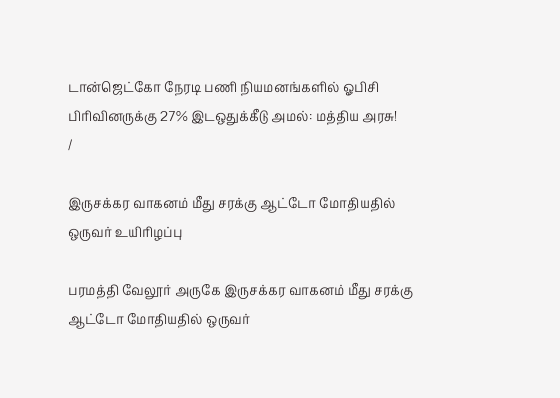டான்ஜெட்கோ நேரடி பணி நியமனங்களில் ஓபிசி பிரிவினருக்கு 27% இடஒதுக்கீடு அமல்: மத்திய அரசு!
/

இருசக்கர வாகனம் மீது சரக்கு ஆட்டோ மோதியதில் ஒருவர் உயிரிழப்பு

பரமத்தி வேலூர் அருகே இருசக்கர வாகனம் மீது சரக்கு ஆட்டோ மோதியதில் ஒருவர்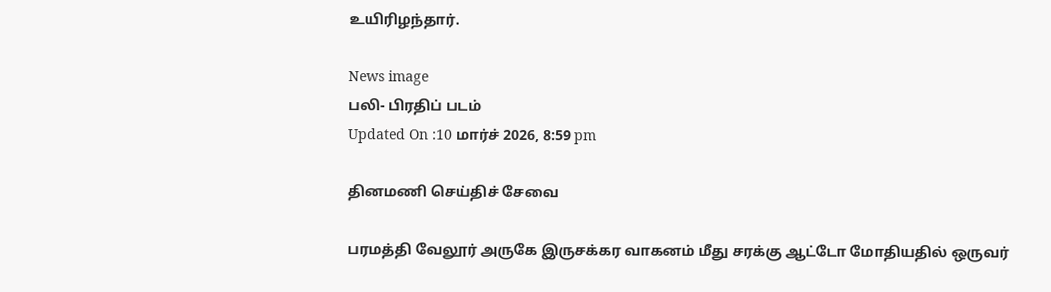உயிரிழந்தார்.

News image
பலி- பிரதிப் படம்
Updated On :10 மார்ச் 2026, 8:59 pm

தினமணி செய்திச் சேவை

பரமத்தி வேலூர் அருகே இருசக்கர வாகனம் மீது சரக்கு ஆட்டோ மோதியதில் ஒருவர்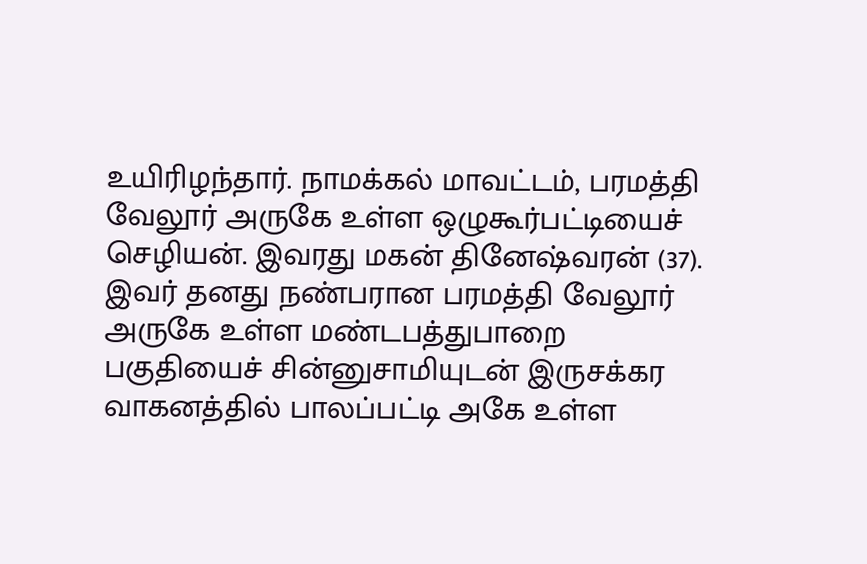உயிரிழந்தார். நாமக்கல் மாவட்டம், பரமத்தி வேலூர் அருகே உள்ள ஒழுகூர்பட்டியைச் செழியன். இவரது மகன் தினேஷ்வரன் (37). இவர் தனது நண்பரான பரமத்தி வேலூர் அருகே உள்ள மண்டபத்துபாறை பகுதியைச் சின்னுசாமியுடன் இருசக்கர வாகனத்தில் பாலப்பட்டி அகே உள்ள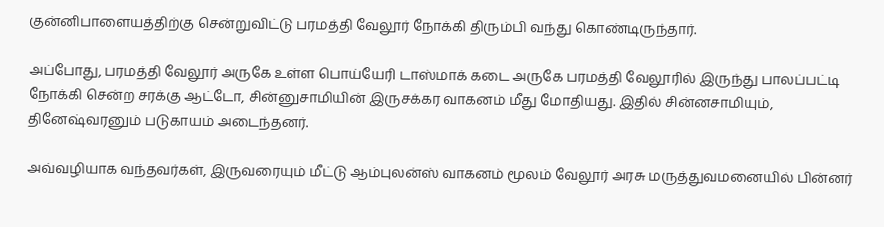குன்னிபாளையத்திற்கு சென்றுவிட்டு பரமத்தி வேலூர் நோக்கி திரும்பி வந்து கொண்டிருந்தார்.

அப்போது, பரமத்தி வேலூர் அருகே உள்ள பொய்யேரி டாஸ்மாக் கடை அருகே பரமத்தி வேலூரில் இருந்து பாலப்பட்டி நோக்கி சென்ற சரக்கு ஆட்டோ, சின்னுசாமியின் இருசக்கர வாகனம் மீது மோதியது. இதில் சின்னசாமியும், தினேஷ்வரனும் படுகாயம் அடைந்தனர்.

அவ்வழியாக வந்தவர்கள், இருவரையும் மீட்டு ஆம்புலன்ஸ் வாகனம் மூலம் வேலூர் அரசு மருத்துவமனையில் பின்னர்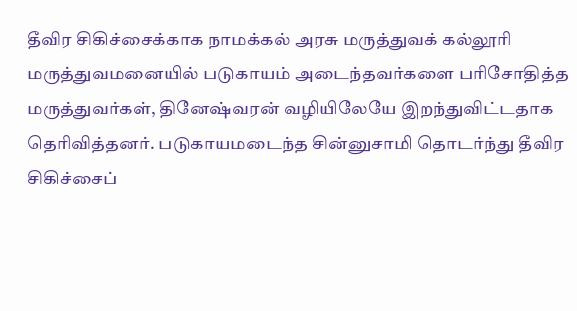தீவிர சிகிச்சைக்காக நாமக்கல் அரசு மருத்துவக் கல்லூரி மருத்துவமனையில் படுகாயம் அடைந்தவர்களை பரிசோதித்த மருத்துவர்கள், தினேஷ்வரன் வழியிலேயே இறந்துவிட்டதாக தெரிவித்தனர். படுகாயமடைந்த சின்னுசாமி தொடர்ந்து தீவிர சிகிச்சைப்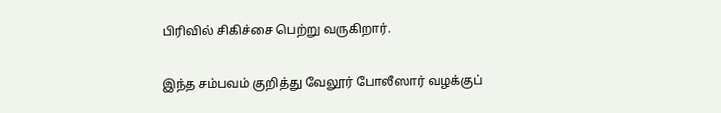பிரிவில் சிகிச்சை பெற்று வருகிறார்.

இந்த சம்பவம் குறித்து வேலூர் போலீஸார் வழக்குப்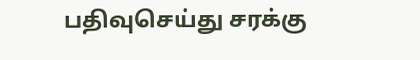பதிவுசெய்து சரக்கு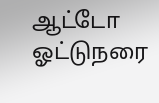ஆட்டோ ஓட்டுநரை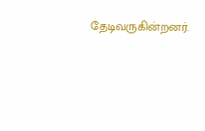தேடிவருகின்றனர்.